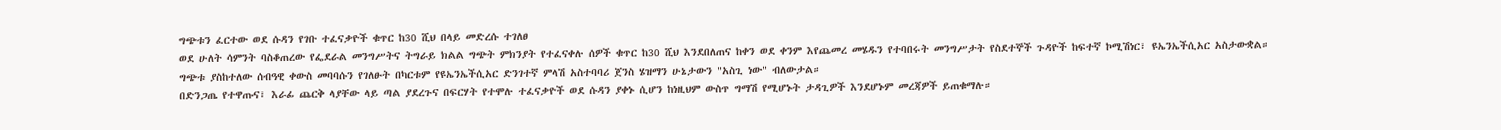ግጭቱን ፈርተው ወደ ሱዳን የገቡ ተፈናቃዮች ቁጥር ከ30 ሺህ በላይ መድረሱ ተገለፀ
ወደ ሁለት ሳምንት ባስቆጠረው የፌደራል መንግሥትና ትግራይ ክልል ግጭት ምክንያት የተፈናቀሉ ሰዎች ቁጥር ከ30 ሺህ እንደበለጠና ከቀን ወደ ቀንም እየጨመረ መሄዱን የተባበሩት መንግሥታት የስደተኞች ጉዳዮች ከፍተኛ ኮሚሽነር፣ ዩኤንኤችሲአር አስታውቋል።
ግጭቱ ያስከተለው ሰብዓዊ ቀውስ መባባሱን የገለፁት በካርቱም የዩኤንኤችሲአር ድንገተኛ ምላሽ አስተባባሪ ጀንስ ሄዝማን ሁኔታውን "አስጊ ነው" ብለውታል።
በድንጋጤ የተዋጡና፣ እራፊ ጨርቅ ላያቸው ላይ ጣል ያደረጉና በፍርሃት የተሞሉ ተፈናቃዮች ወደ ሱዳን ያቀኑ ሲሆን ከነዚህም ውስጥ ግማሽ የሚሆኑት ታዳጊዎች እንደሆኑም መረጃዎች ይጠቁማሉ።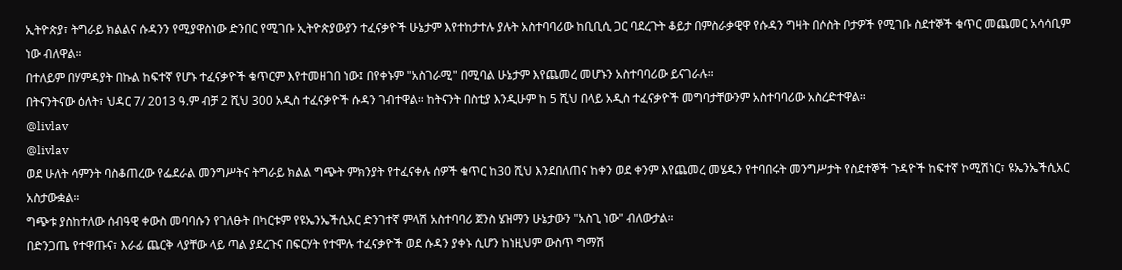ኢትዮጵያ፣ ትግራይ ክልልና ሱዳንን የሚያዋስነው ድንበር የሚገቡ ኢትዮጵያውያን ተፈናቃዮች ሁኔታም እየተከታተሉ ያሉት አስተባባሪው ከቢቢሲ ጋር ባደረጉት ቆይታ በምስራቃዊዋ የሱዳን ግዛት በሶስት ቦታዎች የሚገቡ ስደተኞች ቁጥር መጨመር አሳሳቢም ነው ብለዋል።
በተለይም በሃምዳያት በኩል ከፍተኛ የሆኑ ተፈናቃዮች ቁጥርም እየተመዘገበ ነው፤ በየቀኑም "አስገራሚ" በሚባል ሁኔታም እየጨመረ መሆኑን አስተባባሪው ይናገራሉ።
በትናንትናው ዕለት፣ ህዳር 7/ 2013 ዓ.ም ብቻ 2 ሺህ 300 አዲስ ተፈናቃዮች ሱዳን ገብተዋል። ከትናንት በስቲያ እንዲሁም ከ 5 ሺህ በላይ አዲስ ተፈናቃዮች መግባታቸውንም አስተባባሪው አስረድተዋል።
@livlav
@livlav
ወደ ሁለት ሳምንት ባስቆጠረው የፌደራል መንግሥትና ትግራይ ክልል ግጭት ምክንያት የተፈናቀሉ ሰዎች ቁጥር ከ30 ሺህ እንደበለጠና ከቀን ወደ ቀንም እየጨመረ መሄዱን የተባበሩት መንግሥታት የስደተኞች ጉዳዮች ከፍተኛ ኮሚሽነር፣ ዩኤንኤችሲአር አስታውቋል።
ግጭቱ ያስከተለው ሰብዓዊ ቀውስ መባባሱን የገለፁት በካርቱም የዩኤንኤችሲአር ድንገተኛ ምላሽ አስተባባሪ ጀንስ ሄዝማን ሁኔታውን "አስጊ ነው" ብለውታል።
በድንጋጤ የተዋጡና፣ እራፊ ጨርቅ ላያቸው ላይ ጣል ያደረጉና በፍርሃት የተሞሉ ተፈናቃዮች ወደ ሱዳን ያቀኑ ሲሆን ከነዚህም ውስጥ ግማሽ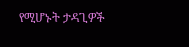የሚሆኑት ታዳጊዎች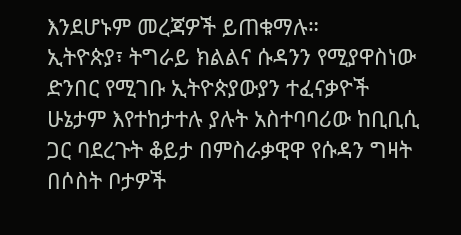እንደሆኑም መረጃዎች ይጠቁማሉ።
ኢትዮጵያ፣ ትግራይ ክልልና ሱዳንን የሚያዋስነው ድንበር የሚገቡ ኢትዮጵያውያን ተፈናቃዮች ሁኔታም እየተከታተሉ ያሉት አስተባባሪው ከቢቢሲ ጋር ባደረጉት ቆይታ በምስራቃዊዋ የሱዳን ግዛት በሶስት ቦታዎች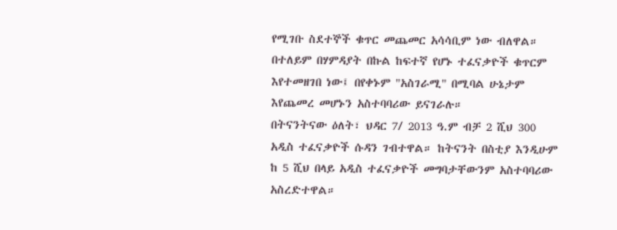የሚገቡ ስደተኞች ቁጥር መጨመር አሳሳቢም ነው ብለዋል።
በተለይም በሃምዳያት በኩል ከፍተኛ የሆኑ ተፈናቃዮች ቁጥርም እየተመዘገበ ነው፤ በየቀኑም "አስገራሚ" በሚባል ሁኔታም እየጨመረ መሆኑን አስተባባሪው ይናገራሉ።
በትናንትናው ዕለት፣ ህዳር 7/ 2013 ዓ.ም ብቻ 2 ሺህ 300 አዲስ ተፈናቃዮች ሱዳን ገብተዋል። ከትናንት በስቲያ እንዲሁም ከ 5 ሺህ በላይ አዲስ ተፈናቃዮች መግባታቸውንም አስተባባሪው አስረድተዋል።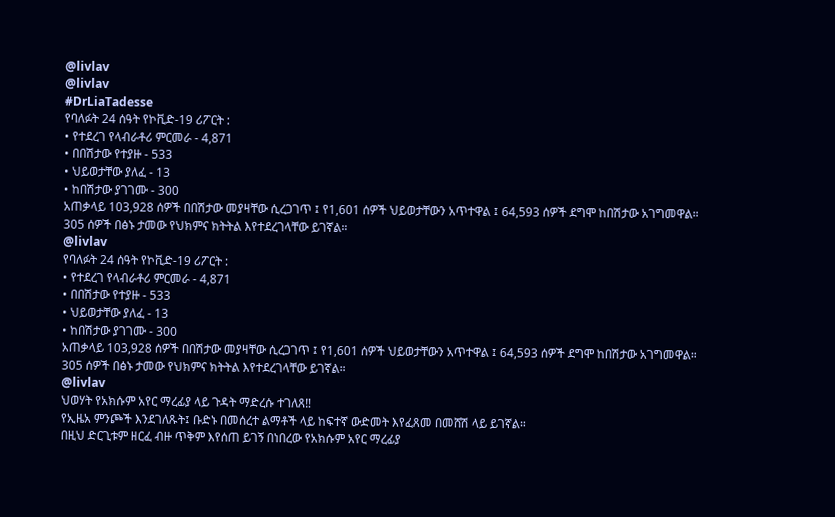@livlav
@livlav
#DrLiaTadesse
የባለፉት 24 ሰዓት የኮቪድ-19 ሪፖርት :
• የተደረገ የላብራቶሪ ምርመራ - 4,871
• በበሽታው የተያዙ - 533
• ህይወታቸው ያለፈ - 13
• ከበሽታው ያገገሙ - 300
አጠቃላይ 103,928 ሰዎች በበሽታው መያዛቸው ሲረጋገጥ ፤ የ1,601 ሰዎች ህይወታቸውን አጥተዋል ፤ 64,593 ሰዎች ደግሞ ከበሽታው አገግመዋል።
305 ሰዎች በፅኑ ታመው የህክምና ክትትል እየተደረገላቸው ይገኛል።
@livlav
የባለፉት 24 ሰዓት የኮቪድ-19 ሪፖርት :
• የተደረገ የላብራቶሪ ምርመራ - 4,871
• በበሽታው የተያዙ - 533
• ህይወታቸው ያለፈ - 13
• ከበሽታው ያገገሙ - 300
አጠቃላይ 103,928 ሰዎች በበሽታው መያዛቸው ሲረጋገጥ ፤ የ1,601 ሰዎች ህይወታቸውን አጥተዋል ፤ 64,593 ሰዎች ደግሞ ከበሽታው አገግመዋል።
305 ሰዎች በፅኑ ታመው የህክምና ክትትል እየተደረገላቸው ይገኛል።
@livlav
ህወሃት የአክሱም አየር ማረፊያ ላይ ጉዳት ማድረሱ ተገለጸ‼
የኢዜአ ምንጮች እንደገለጹት፤ ቡድኑ በመሰረተ ልማቶች ላይ ከፍተኛ ውድመት እየፈጸመ በመሸሽ ላይ ይገኛል።
በዚህ ድርጊቱም ዘርፈ ብዙ ጥቅም እየሰጠ ይገኝ በነበረው የአክሱም አየር ማረፊያ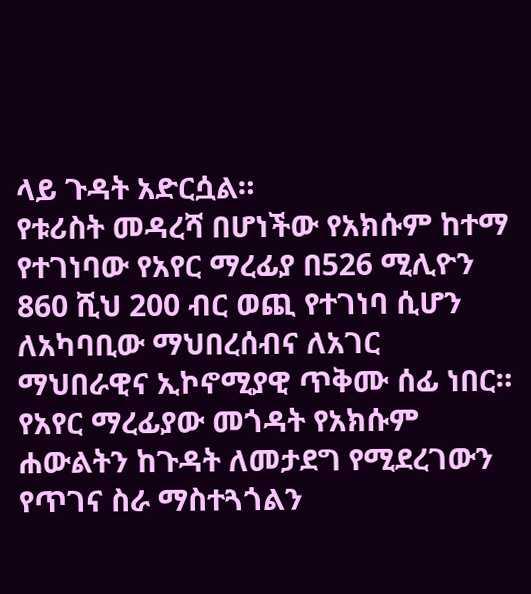ላይ ጉዳት አድርሷል።
የቱሪስት መዳረሻ በሆነችው የአክሱም ከተማ የተገነባው የአየር ማረፊያ በ526 ሚሊዮን 860 ሺህ 200 ብር ወጪ የተገነባ ሲሆን ለአካባቢው ማህበረሰብና ለአገር ማህበራዊና ኢኮኖሚያዊ ጥቅሙ ሰፊ ነበር።
የአየር ማረፊያው መጎዳት የአክሱም ሐውልትን ከጉዳት ለመታደግ የሚደረገውን የጥገና ስራ ማስተጓጎልን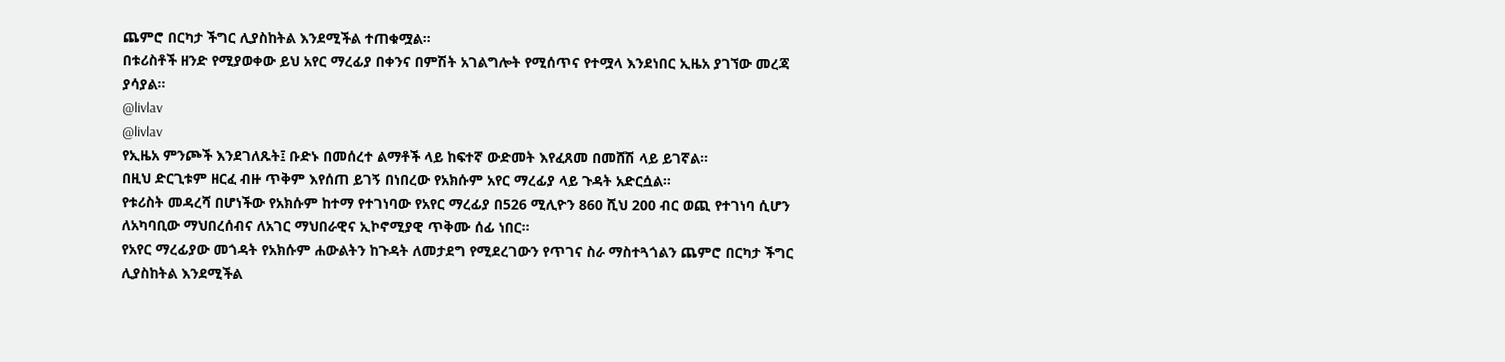ጨምሮ በርካታ ችግር ሊያስከትል እንደሚችል ተጠቁሟል።
በቱሪስቶች ዘንድ የሚያወቀው ይህ አየር ማረፊያ በቀንና በምሽት አገልግሎት የሚሰጥና የተሟላ እንደነበር ኢዜአ ያገኘው መረጃ ያሳያል።
@livlav
@livlav
የኢዜአ ምንጮች እንደገለጹት፤ ቡድኑ በመሰረተ ልማቶች ላይ ከፍተኛ ውድመት እየፈጸመ በመሸሽ ላይ ይገኛል።
በዚህ ድርጊቱም ዘርፈ ብዙ ጥቅም እየሰጠ ይገኝ በነበረው የአክሱም አየር ማረፊያ ላይ ጉዳት አድርሷል።
የቱሪስት መዳረሻ በሆነችው የአክሱም ከተማ የተገነባው የአየር ማረፊያ በ526 ሚሊዮን 860 ሺህ 200 ብር ወጪ የተገነባ ሲሆን ለአካባቢው ማህበረሰብና ለአገር ማህበራዊና ኢኮኖሚያዊ ጥቅሙ ሰፊ ነበር።
የአየር ማረፊያው መጎዳት የአክሱም ሐውልትን ከጉዳት ለመታደግ የሚደረገውን የጥገና ስራ ማስተጓጎልን ጨምሮ በርካታ ችግር ሊያስከትል እንደሚችል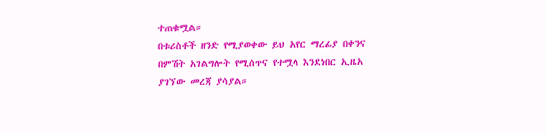ተጠቁሟል።
በቱሪስቶች ዘንድ የሚያወቀው ይህ አየር ማረፊያ በቀንና በምሽት አገልግሎት የሚሰጥና የተሟላ እንደነበር ኢዜአ ያገኘው መረጃ ያሳያል።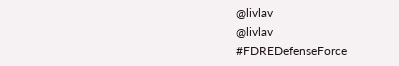@livlav
@livlav
#FDREDefenseForce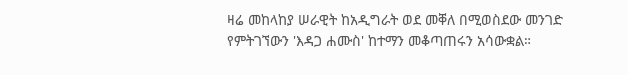ዛሬ መከላከያ ሠራዊት ከአዲግራት ወደ መቐለ በሚወስደው መንገድ የምትገኘውን 'እዳጋ ሐሙስ' ከተማን መቆጣጠሩን አሳውቋል።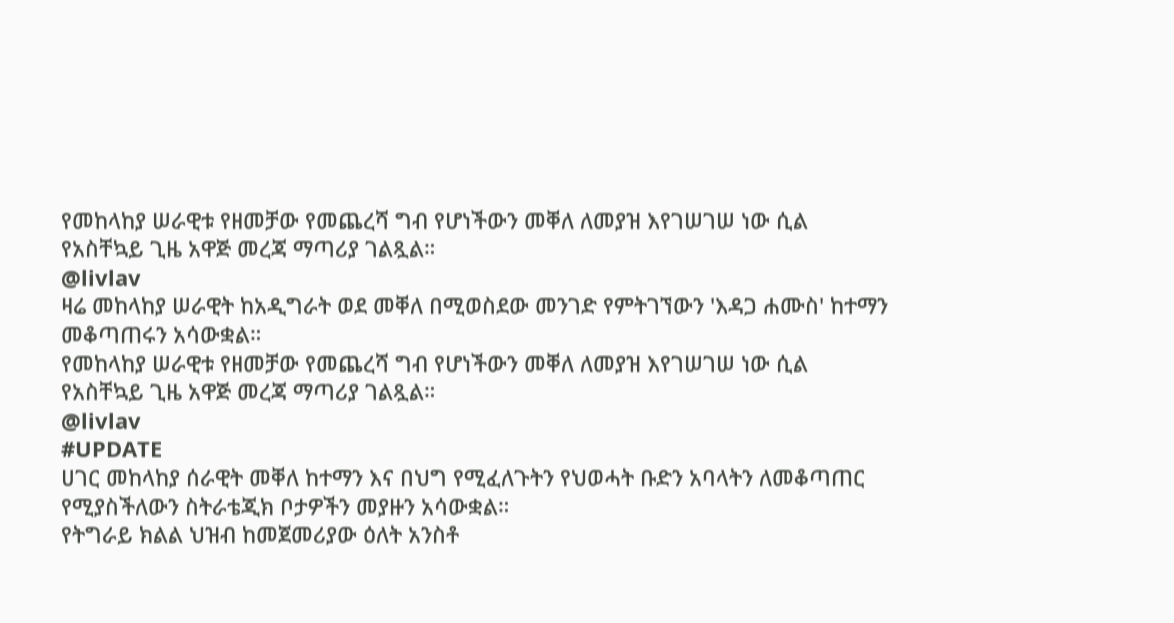የመከላከያ ሠራዊቱ የዘመቻው የመጨረሻ ግብ የሆነችውን መቐለ ለመያዝ እየገሠገሠ ነው ሲል የአስቸኳይ ጊዜ አዋጅ መረጃ ማጣሪያ ገልጿል።
@livlav
ዛሬ መከላከያ ሠራዊት ከአዲግራት ወደ መቐለ በሚወስደው መንገድ የምትገኘውን 'እዳጋ ሐሙስ' ከተማን መቆጣጠሩን አሳውቋል።
የመከላከያ ሠራዊቱ የዘመቻው የመጨረሻ ግብ የሆነችውን መቐለ ለመያዝ እየገሠገሠ ነው ሲል የአስቸኳይ ጊዜ አዋጅ መረጃ ማጣሪያ ገልጿል።
@livlav
#UPDATE
ሀገር መከላከያ ሰራዊት መቐለ ከተማን እና በህግ የሚፈለጉትን የህወሓት ቡድን አባላትን ለመቆጣጠር የሚያስችለውን ስትራቴጂክ ቦታዎችን መያዙን አሳውቋል።
የትግራይ ክልል ህዝብ ከመጀመሪያው ዕለት አንስቶ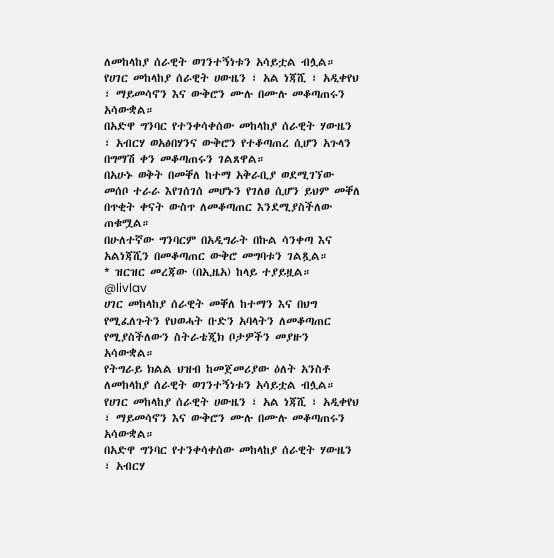ለመከላከያ ሰራዊት ወገንተኝነቱን አሳይቷል ብሏል።
የሀገር መከላከያ ሰራዊት ሀውዜን ፣ አል ነጃሺ ፣ አዲቀየህ ፣ ማይመሳኖን እና ውቅሮን ሙሉ በሙሉ መቆጣጠሩን አሳውቋል።
በአድዋ ግንባር የተንቀሳቀሰው መከላከያ ሰራዊት ሃውዜን ፣ አብርሃ ወአፅበሃንና ውቅሮን የተቆጣጠረ ሲሆን አጉላን በግማሽ ቀን መቆጣጠሩን ገልጸዋል።
በአሁኑ ወቅት በመቐለ ከተማ አቅራቢያ ወደሚገኘው መሰቦ ተራራ እየገሰገሰ መሆኑን የገለፀ ሲሆን ይህም መቐለ በጥቂት ቀናት ውስጥ ለመቆጣጠር እንደሚያስችለው ጠቁሟል።
በሁለተኛው ግንባርም በአዲግራት በኩል ሳንቀጣ እና አልነጃሺን በመቆጣጠር ውቅሮ መግባቱን ገልጿል።
* ዝርዝር መረጃው (በኢዜአ) ከላይ ተያይዟል።
@livlav
ሀገር መከላከያ ሰራዊት መቐለ ከተማን እና በህግ የሚፈለጉትን የህወሓት ቡድን አባላትን ለመቆጣጠር የሚያስችለውን ስትራቴጂክ ቦታዎችን መያዙን አሳውቋል።
የትግራይ ክልል ህዝብ ከመጀመሪያው ዕለት አንስቶ ለመከላከያ ሰራዊት ወገንተኝነቱን አሳይቷል ብሏል።
የሀገር መከላከያ ሰራዊት ሀውዜን ፣ አል ነጃሺ ፣ አዲቀየህ ፣ ማይመሳኖን እና ውቅሮን ሙሉ በሙሉ መቆጣጠሩን አሳውቋል።
በአድዋ ግንባር የተንቀሳቀሰው መከላከያ ሰራዊት ሃውዜን ፣ አብርሃ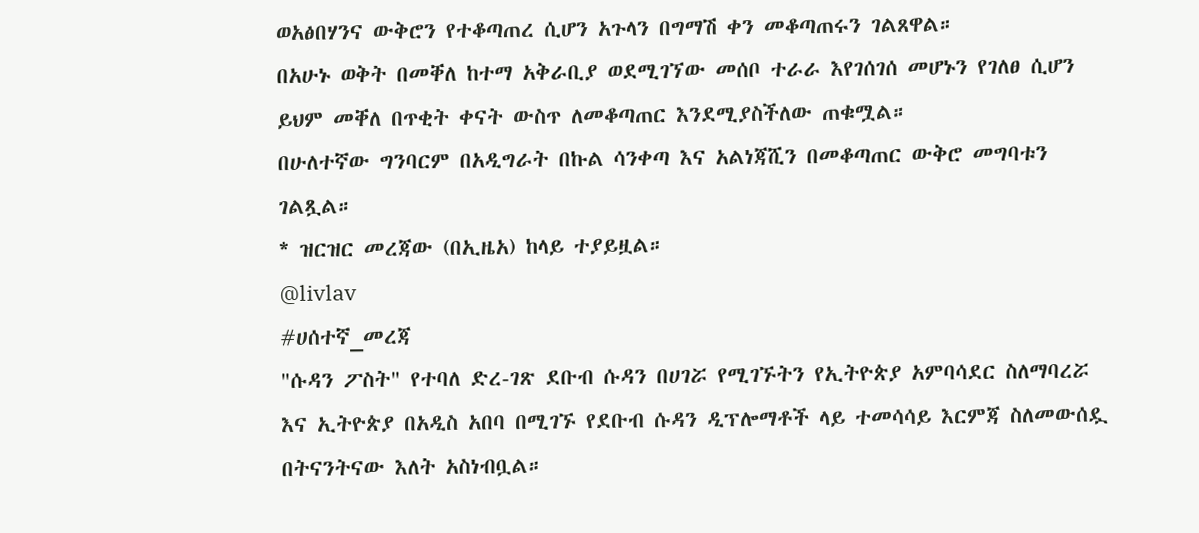ወአፅበሃንና ውቅሮን የተቆጣጠረ ሲሆን አጉላን በግማሽ ቀን መቆጣጠሩን ገልጸዋል።
በአሁኑ ወቅት በመቐለ ከተማ አቅራቢያ ወደሚገኘው መሰቦ ተራራ እየገሰገሰ መሆኑን የገለፀ ሲሆን ይህም መቐለ በጥቂት ቀናት ውስጥ ለመቆጣጠር እንደሚያስችለው ጠቁሟል።
በሁለተኛው ግንባርም በአዲግራት በኩል ሳንቀጣ እና አልነጃሺን በመቆጣጠር ውቅሮ መግባቱን ገልጿል።
* ዝርዝር መረጃው (በኢዜአ) ከላይ ተያይዟል።
@livlav
#ሀሰተኛ_መረጃ
"ሱዳን ፖስት" የተባለ ድረ-ገጽ ደቡብ ሱዳን በሀገሯ የሚገኙትን የኢትዮጵያ አምባሳደር ስለማባረሯ እና ኢትዮጵያ በአዲስ አበባ በሚገኙ የደቡብ ሱዳን ዲፕሎማቶች ላይ ተመሳሳይ እርምጃ ስለመውሰዷ በትናንትናው እለት አስነብቧል።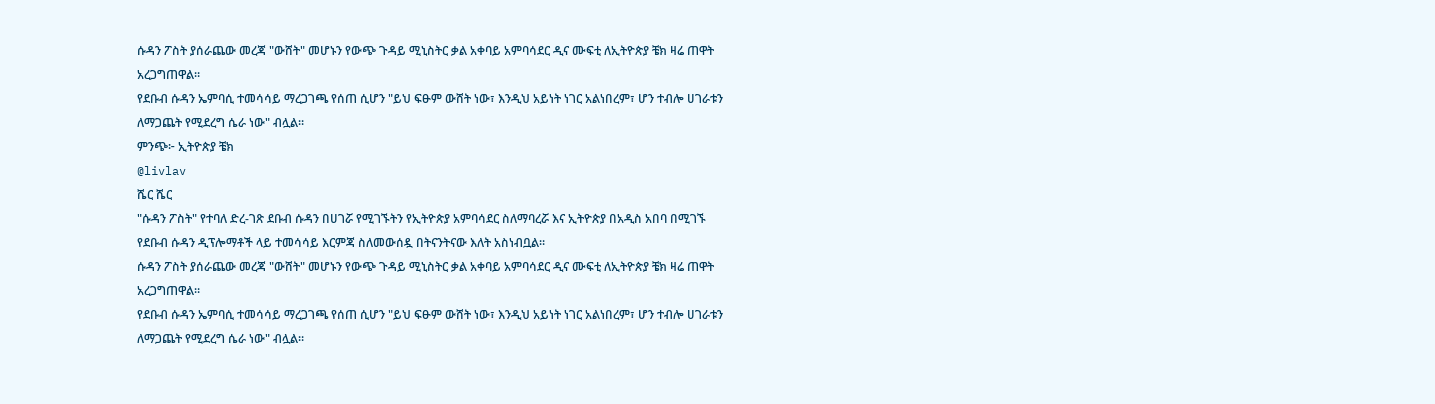ሱዳን ፖስት ያሰራጨው መረጃ "ውሸት" መሆኑን የውጭ ጉዳይ ሚኒስትር ቃል አቀባይ አምባሳደር ዲና ሙፍቲ ለኢትዮጵያ ቼክ ዛሬ ጠዋት አረጋግጠዋል።
የደቡብ ሱዳን ኤምባሲ ተመሳሳይ ማረጋገጫ የሰጠ ሲሆን "ይህ ፍፁም ውሸት ነው፣ እንዲህ አይነት ነገር አልነበረም፣ ሆን ተብሎ ሀገራቱን ለማጋጨት የሚደረግ ሴራ ነው" ብሏል።
ምንጭ፦ ኢትዮጵያ ቼክ
@livlav
ሼር ሼር
"ሱዳን ፖስት" የተባለ ድረ-ገጽ ደቡብ ሱዳን በሀገሯ የሚገኙትን የኢትዮጵያ አምባሳደር ስለማባረሯ እና ኢትዮጵያ በአዲስ አበባ በሚገኙ የደቡብ ሱዳን ዲፕሎማቶች ላይ ተመሳሳይ እርምጃ ስለመውሰዷ በትናንትናው እለት አስነብቧል።
ሱዳን ፖስት ያሰራጨው መረጃ "ውሸት" መሆኑን የውጭ ጉዳይ ሚኒስትር ቃል አቀባይ አምባሳደር ዲና ሙፍቲ ለኢትዮጵያ ቼክ ዛሬ ጠዋት አረጋግጠዋል።
የደቡብ ሱዳን ኤምባሲ ተመሳሳይ ማረጋገጫ የሰጠ ሲሆን "ይህ ፍፁም ውሸት ነው፣ እንዲህ አይነት ነገር አልነበረም፣ ሆን ተብሎ ሀገራቱን ለማጋጨት የሚደረግ ሴራ ነው" ብሏል።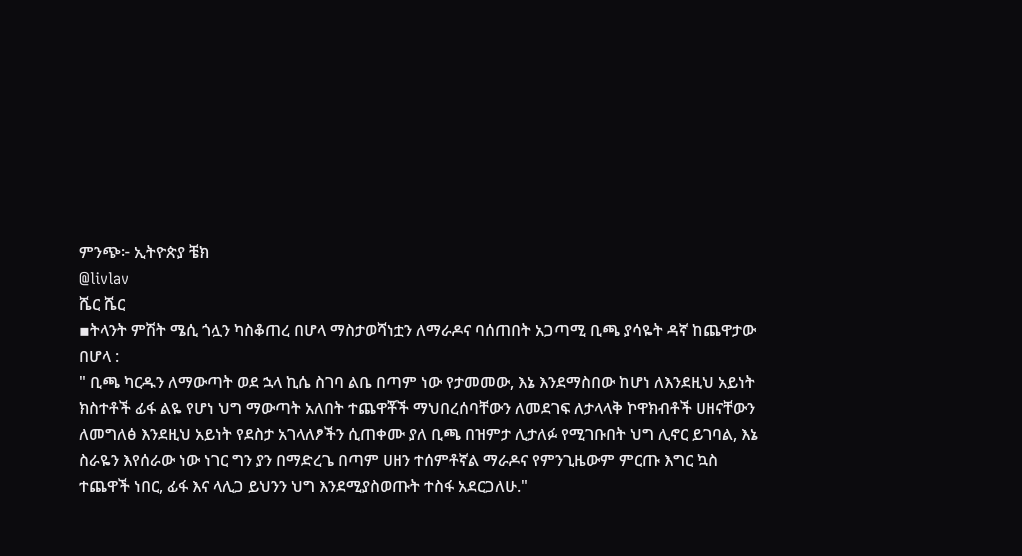ምንጭ፦ ኢትዮጵያ ቼክ
@livlav
ሼር ሼር
▪ትላንት ምሽት ሜሲ ጎሏን ካስቆጠረ በሆላ ማስታወሻነቷን ለማራዶና ባሰጠበት አጋጣሚ ቢጫ ያሳዬት ዳኛ ከጨዋታው በሆላ :
" ቢጫ ካርዱን ለማውጣት ወደ ኋላ ኪሴ ስገባ ልቤ በጣም ነው የታመመው, እኔ እንደማስበው ከሆነ ለእንደዚህ አይነት ክስተቶች ፊፋ ልዬ የሆነ ህግ ማውጣት አለበት ተጨዋቾች ማህበረሰባቸውን ለመደገፍ ለታላላቅ ኮዋክብቶች ሀዘናቸውን ለመግለፅ እንደዚህ አይነት የደስታ አገላለፆችን ሲጠቀሙ ያለ ቢጫ በዝምታ ሊታለፉ የሚገቡበት ህግ ሊኖር ይገባል, እኔ ስራዬን እየሰራው ነው ነገር ግን ያን በማድረጌ በጣም ሀዘን ተሰምቶኛል ማራዶና የምንጊዜውም ምርጡ እግር ኳስ ተጨዋች ነበር, ፊፋ እና ላሊጋ ይህንን ህግ እንደሚያስወጡት ተስፋ አደርጋለሁ."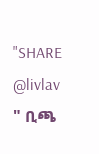"SHARE
@livlav
" ቢጫ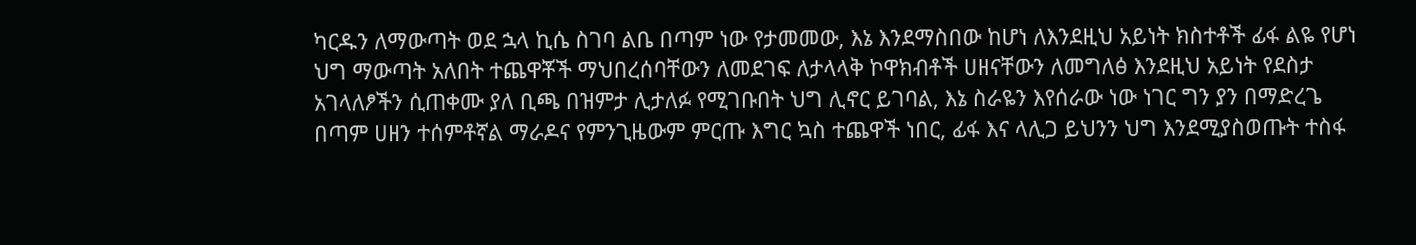ካርዱን ለማውጣት ወደ ኋላ ኪሴ ስገባ ልቤ በጣም ነው የታመመው, እኔ እንደማስበው ከሆነ ለእንደዚህ አይነት ክስተቶች ፊፋ ልዬ የሆነ ህግ ማውጣት አለበት ተጨዋቾች ማህበረሰባቸውን ለመደገፍ ለታላላቅ ኮዋክብቶች ሀዘናቸውን ለመግለፅ እንደዚህ አይነት የደስታ አገላለፆችን ሲጠቀሙ ያለ ቢጫ በዝምታ ሊታለፉ የሚገቡበት ህግ ሊኖር ይገባል, እኔ ስራዬን እየሰራው ነው ነገር ግን ያን በማድረጌ በጣም ሀዘን ተሰምቶኛል ማራዶና የምንጊዜውም ምርጡ እግር ኳስ ተጨዋች ነበር, ፊፋ እና ላሊጋ ይህንን ህግ እንደሚያስወጡት ተስፋ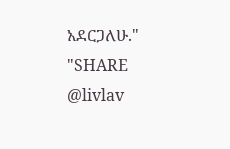አደርጋለሁ."
"SHARE
@livlav